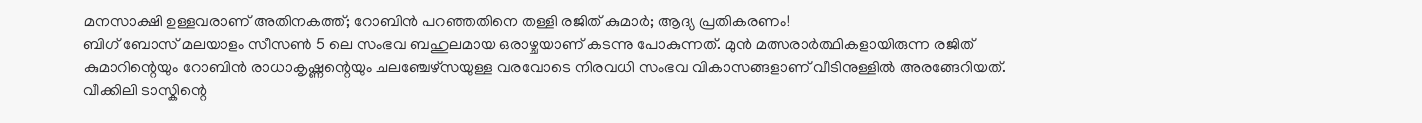മനസാക്ഷി ഉള്ളവരാണ് അതിനകത്ത്; റോബിൻ പറഞ്ഞതിനെ തള്ളി രജിത് കുമാർ; ആദ്യ പ്രതികരണം!
ബിഗ് ബോസ് മലയാളം സീസൺ 5 ലെ സംഭവ ബഹുലമായ ഒരാഴ്ചയാണ് കടന്നു പോകുന്നത്. മുൻ മത്സരാർത്ഥികളായിരുന്ന രജിത് കുമാറിന്റെയും റോബിൻ രാധാകൃഷ്ണന്റെയും ചലഞ്ചേഴ്സയുള്ള വരവോടെ നിരവധി സംഭവ വികാസങ്ങളാണ് വീടിനുള്ളിൽ അരങ്ങേറിയത്. വീക്കിലി ടാസ്കിന്റെ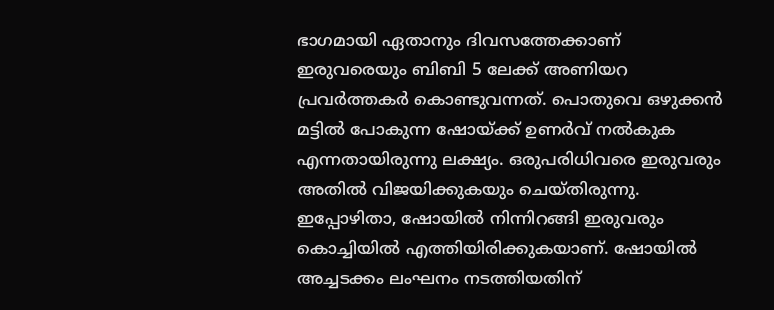ഭാഗമായി ഏതാനും ദിവസത്തേക്കാണ് ഇരുവരെയും ബിബി 5 ലേക്ക് അണിയറ പ്രവർത്തകർ കൊണ്ടുവന്നത്. പൊതുവെ ഒഴുക്കൻ മട്ടിൽ പോകുന്ന ഷോയ്ക്ക് ഉണർവ് നൽകുക എന്നതായിരുന്നു ലക്ഷ്യം. ഒരുപരിധിവരെ ഇരുവരും അതിൽ വിജയിക്കുകയും ചെയ്തിരുന്നു.
ഇപ്പോഴിതാ, ഷോയിൽ നിന്നിറങ്ങി ഇരുവരും കൊച്ചിയിൽ എത്തിയിരിക്കുകയാണ്. ഷോയിൽ അച്ചടക്കം ലംഘനം നടത്തിയതിന്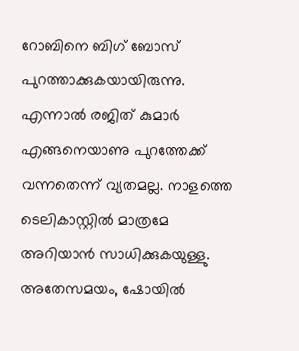റോബിനെ ബിഗ് ബോസ് പുറത്താക്കുകയായിരുന്നു. എന്നാൽ രജിത് കുമാർ എങ്ങനെയാണു പുറത്തേക്ക് വന്നതെന്ന് വ്യതമല്ല. നാളത്തെ ടെലികാസ്റ്റിൽ മാത്രമേ അറിയാൻ സാധിക്കുകയുള്ളു. അതേസമയം, ഷോയിൽ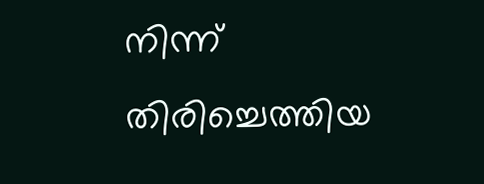നിന്ന് തിരിച്ചെത്തിയ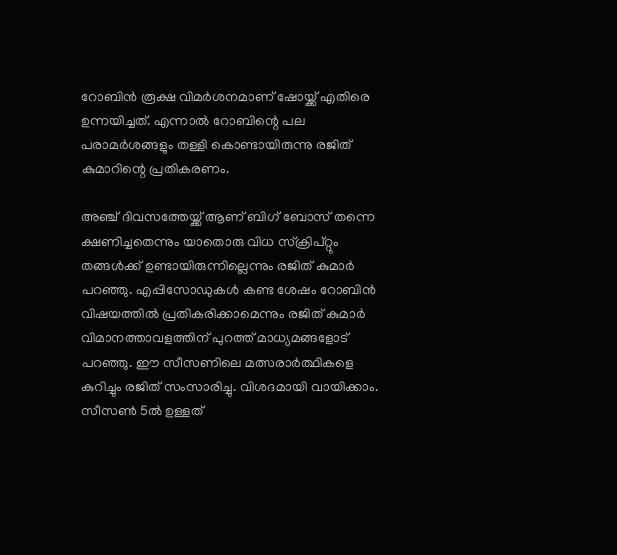റോബിൻ രൂക്ഷ വിമർശനമാണ് ഷോയ്ക്ക് എതിരെ ഉന്നയിച്ചത്. എന്നാൽ റോബിന്റെ പല പരാമർശങ്ങളും തള്ളി കൊണ്ടായിരുന്നു രജിത് കുമാറിന്റെ പ്രതികരണം.

അഞ്ച് ദിവസത്തേയ്ക്ക് ആണ് ബിഗ് ബോസ് തന്നെ ക്ഷണിച്ചതെന്നും യാതൊരു വിധ സ്ക്രിപ്റ്റും തങ്ങൾക്ക് ഉണ്ടായിരുന്നില്ലെന്നും രജിത് കുമാർ പറഞ്ഞു. എപ്പിസോഡുകൾ കണ്ട ശേഷം റോബിൻ വിഷയത്തിൽ പ്രതികരിക്കാമെന്നും രജിത് കുമാർ വിമാനത്താവളത്തിന് പുറത്ത് മാധ്യമങ്ങളോട് പറഞ്ഞു. ഈ സീസണിലെ മത്സരാർത്ഥികളെ കുറിച്ചും രജിത് സംസാരിച്ചു. വിശദമായി വായിക്കാം.
സീസൺ 5ൽ ഉള്ളത്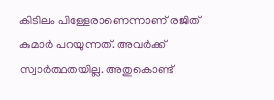കിടിലം പിള്ളേരാണെന്നാണ് രജിത് കുമാർ പറയുന്നത്. അവർക്ക് സ്വാർത്ഥതയില്ല. അതുകൊണ്ട്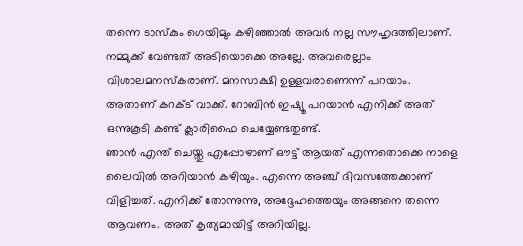തന്നെ ടാസ്കും ഗെയിമും കഴിഞ്ഞാൽ അവർ നല്ല സൗഹൃദത്തിലാണ്. നമ്മുക്ക് വേണ്ടത് അടിയൊക്കെ അല്ലേ. അവരെല്ലാം വിശാലമനസ്കരാണ്. മനസാക്ഷി ഉള്ളവരാണെന്ന് പറയാം. അതാണ് കറക്ട് വാക്ക്. റോബിൻ ഇഷ്യൂ പറയാൻ എനിക്ക് അത് ഒന്നുകൂടി കണ്ട് ക്ലാരിഫൈ ചെയ്യേണ്ടതുണ്ട്.
ഞാൻ എന്ത് ചെയ്തു എപ്പോഴാണ് ഔട്ട് ആയത് എന്നതൊക്കെ നാളെ ലൈവിൽ അറിയാൻ കഴിയും. എന്നെ അഞ്ച് ദിവസത്തേക്കാണ് വിളിച്ചത്. എനിക്ക് തോന്നുന്നു, അദ്ദേഹത്തെയും അങ്ങനെ തന്നെ ആവണം. അത് കൃത്യമായിട്ട് അറിയില്ല.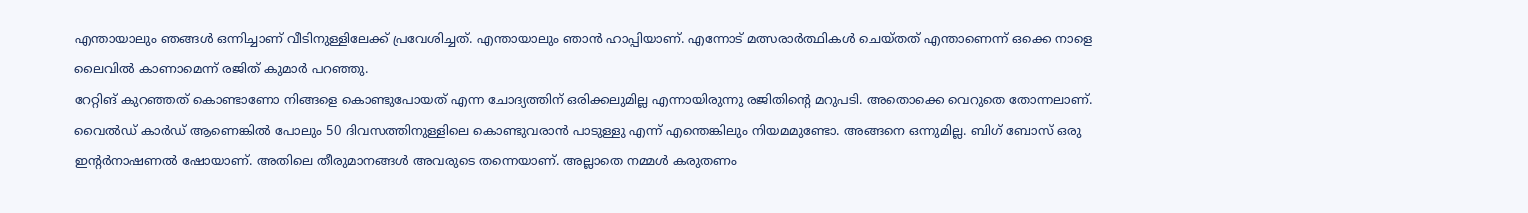എന്തായാലും ഞങ്ങൾ ഒന്നിച്ചാണ് വീടിനുള്ളിലേക്ക് പ്രവേശിച്ചത്. എന്തായാലും ഞാൻ ഹാപ്പിയാണ്. എന്നോട് മത്സരാർത്ഥികൾ ചെയ്തത് എന്താണെന്ന് ഒക്കെ നാളെ ലൈവിൽ കാണാമെന്ന് രജിത് കുമാർ പറഞ്ഞു.
റേറ്റിങ് കുറഞ്ഞത് കൊണ്ടാണോ നിങ്ങളെ കൊണ്ടുപോയത് എന്ന ചോദ്യത്തിന് ഒരിക്കലുമില്ല എന്നായിരുന്നു രജിതിന്റെ മറുപടി. അതൊക്കെ വെറുതെ തോന്നലാണ്. വൈൽഡ് കാർഡ് ആണെങ്കിൽ പോലും 50 ദിവസത്തിനുള്ളിലെ കൊണ്ടുവരാൻ പാടുള്ളു എന്ന് എന്തെങ്കിലും നിയമമുണ്ടോ. അങ്ങനെ ഒന്നുമില്ല. ബിഗ് ബോസ് ഒരു ഇന്റർനാഷണൽ ഷോയാണ്. അതിലെ തീരുമാനങ്ങൾ അവരുടെ തന്നെയാണ്. അല്ലാതെ നമ്മൾ കരുതണം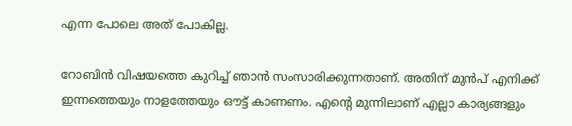എന്ന പോലെ അത് പോകില്ല.

റോബിൻ വിഷയത്തെ കുറിച്ച് ഞാൻ സംസാരിക്കുന്നതാണ്. അതിന് മുൻപ് എനിക്ക് ഇന്നത്തെയും നാളത്തേയും ഔട്ട് കാണണം. എന്റെ മുന്നിലാണ് എല്ലാ കാര്യങ്ങളും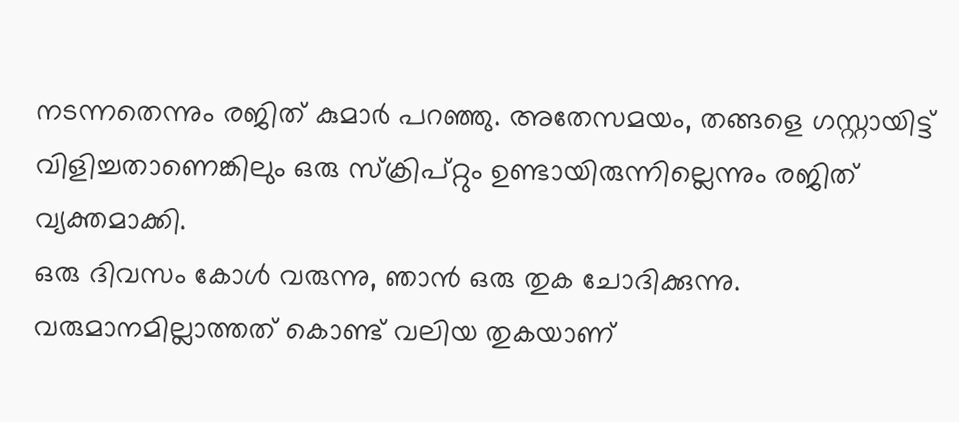നടന്നതെന്നും രജിത് കുമാർ പറഞ്ഞു. അതേസമയം, തങ്ങളെ ഗസ്റ്റായിട്ട് വിളിച്ചതാണെങ്കിലും ഒരു സ്ക്രിപ്റ്റും ഉണ്ടായിരുന്നില്ലെന്നും രജിത് വ്യക്തമാക്കി.
ഒരു ദിവസം കോൾ വരുന്നു, ഞാൻ ഒരു തുക ചോദിക്കുന്നു. വരുമാനമില്ലാത്തത് കൊണ്ട് വലിയ തുകയാണ്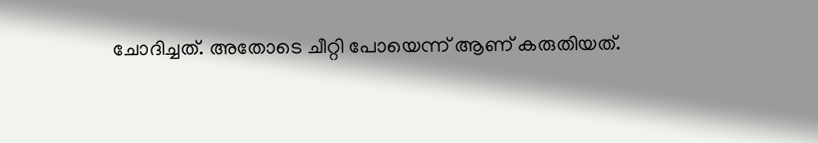ചോദിച്ചത്. അതോടെ ചീറ്റി പോയെന്ന് ആണ് കരുതിയത്.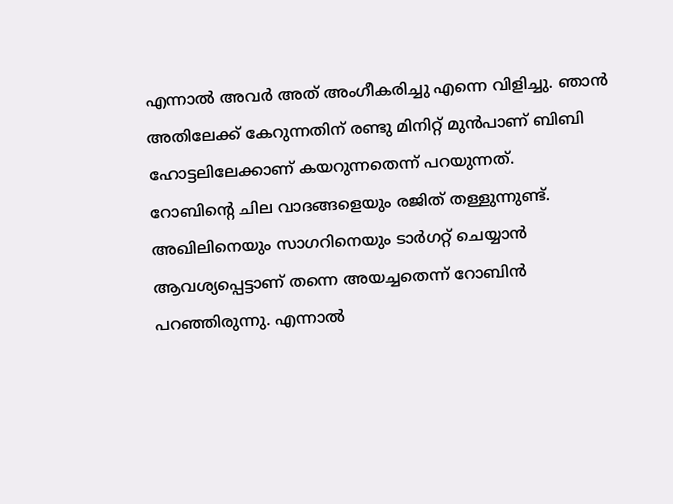എന്നാൽ അവർ അത് അംഗീകരിച്ചു എന്നെ വിളിച്ചു. ഞാൻ അതിലേക്ക് കേറുന്നതിന് രണ്ടു മിനിറ്റ് മുൻപാണ് ബിബി ഹോട്ടലിലേക്കാണ് കയറുന്നതെന്ന് പറയുന്നത്.
റോബിന്റെ ചില വാദങ്ങളെയും രജിത് തള്ളുന്നുണ്ട്. അഖിലിനെയും സാഗറിനെയും ടാർഗറ്റ് ചെയ്യാൻ ആവശ്യപ്പെട്ടാണ് തന്നെ അയച്ചതെന്ന് റോബിൻ പറഞ്ഞിരുന്നു. എന്നാൽ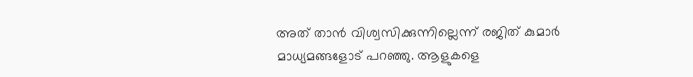അത് താൻ വിശ്വസിക്കുന്നില്ലെന്ന് രജിത് കുമാർ മാധ്യമങ്ങളോട് പറഞ്ഞു. ആളുകളെ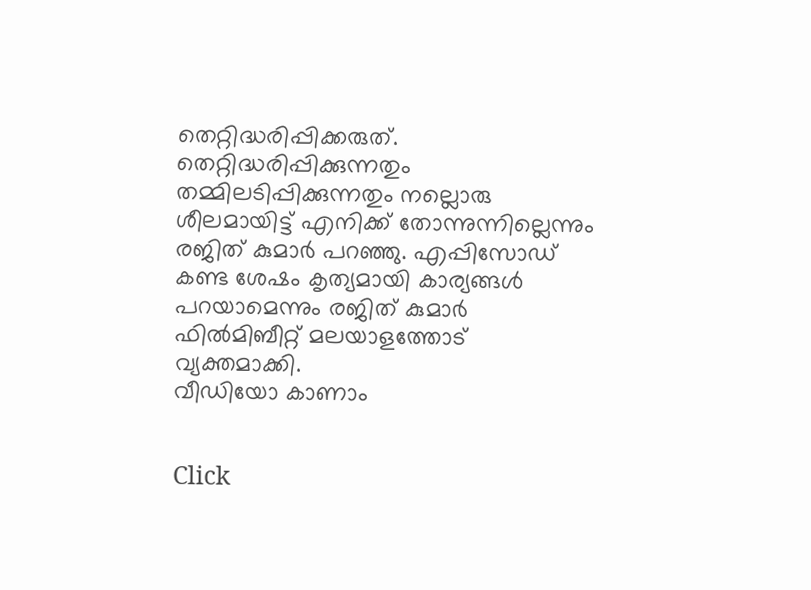തെറ്റിദ്ധരിപ്പിക്കരുത്. തെറ്റിദ്ധരിപ്പിക്കുന്നതും തമ്മിലടിപ്പിക്കുന്നതും നല്ലൊരു ശീലമായിട്ട് എനിക്ക് തോന്നുന്നില്ലെന്നും രജിത് കുമാർ പറഞ്ഞു. എപ്പിസോഡ് കണ്ട ശേഷം കൃത്യമായി കാര്യങ്ങൾ പറയാമെന്നും രജിത് കുമാർ ഫിൽമിബീറ്റ് മലയാളത്തോട് വ്യക്തമാക്കി.
വീഡിയോ കാണാം


Click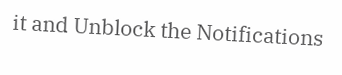it and Unblock the Notifications